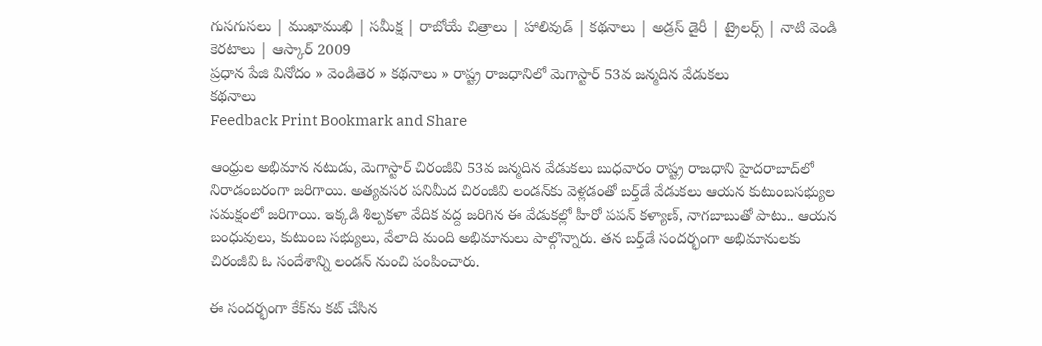గుసగుసలు | ముఖాముఖి | సమీక్ష | రాబోయే చిత్రాలు | హాలివుడ్ | కథనాలు | అడ్రస్ డైరీ | ట్రైలర్స్ | నాటి వెండి కెరటాలు | ఆస్కార్ 2009
ప్రధాన పేజి వినోదం » వెండితెర » కథనాలు » రాష్ట్ర రాజధానిలో మెగాస్టార్ 53వ జన్మదిన వేడుకలు
కథనాలు
Feedback Print Bookmark and Share

ఆంధ్రుల అభిమాన నటుడు, మెగాస్టార్ చిరంజీవి 53వ జన్మదిన వేడుకలు బుధవారం రాష్ట్ర రాజధాని హైదరాబాద్‌లో నిరాడంబరంగా జరిగాయి. అత్యవసర పనిమీద చిరంజీవి లండన్‌కు వెళ్లడంతో బర్త్‌డే వేడుకలు ఆయన కుటుంబసభ్యుల సమక్షంలో జరిగాయి. ఇక్కడి శిల్పకళా వేదిక వద్ద జరిగిన ఈ వేడుకల్లో హీరో పపన్ కళ్యాణ్, నాగబాబుతో పాటు.. ఆయన బంధువులు, కుటుంబ సభ్యులు, వేలాది మంది అభిమానులు పాల్గొన్నారు. తన బర్త్‌డే సందర్భంగా అభిమానులకు చిరంజీవి ఓ సందేశాన్ని లండన్‌ నుంచి పంపించారు.

ఈ సందర్భంగా కేక్‌ను కట్‌ చేసిన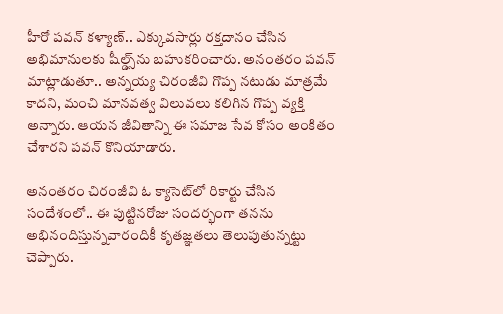హీరో పవన్ కళ్యాణ్.. ఎక్కువసార్లు రక్తదానం చేసిన అభిమానులకు షీల్డ్స్‌ను బహుకరించారు. అనంతరం పవన్ మాట్లాడుతూ.. అన్నయ్య చిరంజీవి గొప్ప నటుడు మాత్రమే కాదని, మంచి మానవత్వ విలువలు కలిగిన గొప్ప వ్యక్తి అన్నారు. ఆయన జీవితాన్ని ఈ సమాజ సేవ కోసం అంకితం చేశారని పవన్ కొనియాడారు.

అనంతరం చిరంజీవి ఓ క్యాసెట్‌లో రికార్టు చేసిన సందేశంలో.. ఈ పుట్టినరోజు సందర్భంగా తనను అభినందిస్తున్నవారందికీ కృతజ్ఞతలు తెలుపుతున్నట్టు చెప్పారు.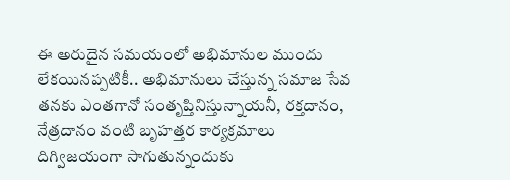ఈ అరుదైన సమయంలో అభిమానుల ముందు లేకయినప్పటికీ.. అభిమానులు చేస్తున్న సమాజ సేవ తనకు ఎంతగానో సంతృప్తినిస్తున్నాయనీ, రక్తదానం, నేత్రదానం వంటి బృహత్తర కార్యక్రమాలు దిగ్విజయంగా సాగుతున్నందుకు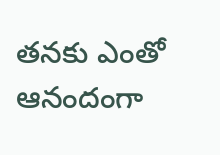తనకు ఎంతో ఆనందంగా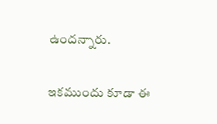ఉందన్నారు.

ఇకముందు కూడా ఈ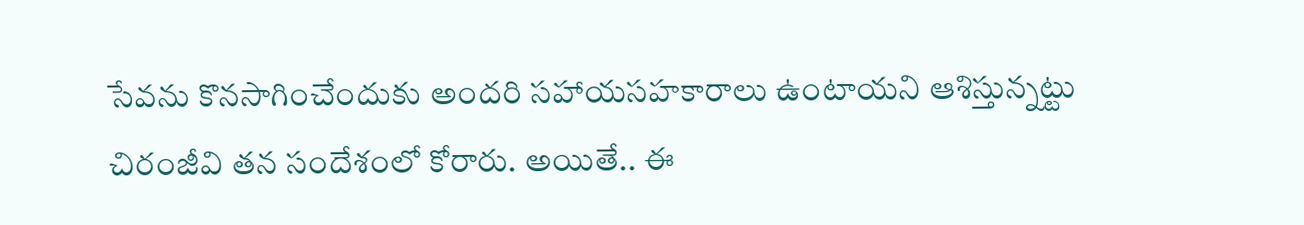సేవను కొనసాగించేందుకు అందరి సహాయసహకారాలు ఉంటాయని ఆశిస్తున్నట్టు చిరంజీవి తన సందేశంలో కోరారు. అయితే.. ఈ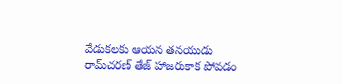వేడుకలకు ఆయన తనయుడు రామ్‌చరణ్ తేజ్ హాజరుకాక పోవడం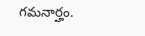గమనార్హం.